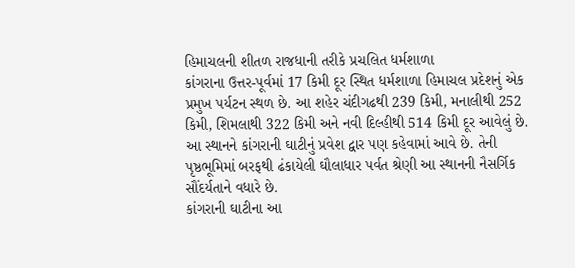હિમાચલની શીતળ રાજધાની તરીકે પ્રચલિત ધર્મશાળા
કાંગરાના ઉત્તર-પૂર્વમાં 17 કિમી દૂર સ્થિત ધર્મશાળા હિમાચલ પ્રદેશનું એક પ્રમુખ પર્યટન સ્થળ છે. આ શહેર ચંદીગઢથી 239 કિમી, મનાલીથી 252 કિમી, શિમલાથી 322 કિમી અને નવી દિલ્હીથી 514 કિમી દૂર આવેલું છે. આ સ્થાનને કાંગરાની ઘાટીનું પ્રવેશ દ્વાર પણ કહેવામાં આવે છે. તેની પૃષ્ઠભૂમિમાં બરફથી ઢંકાયેલી ઘૌલાધાર પર્વત શ્રેણી આ સ્થાનની નૈસર્ગિક સૌંદર્યતાને વધારે છે.
કાંગરાની ઘાટીના આ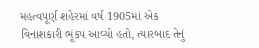મહત્વપૂર્ણ શહેરમાં વર્ષ 1905માં એક વિનાશકારી ભૂંકપ આવ્યો હતો, ત્યારબાદ તેનું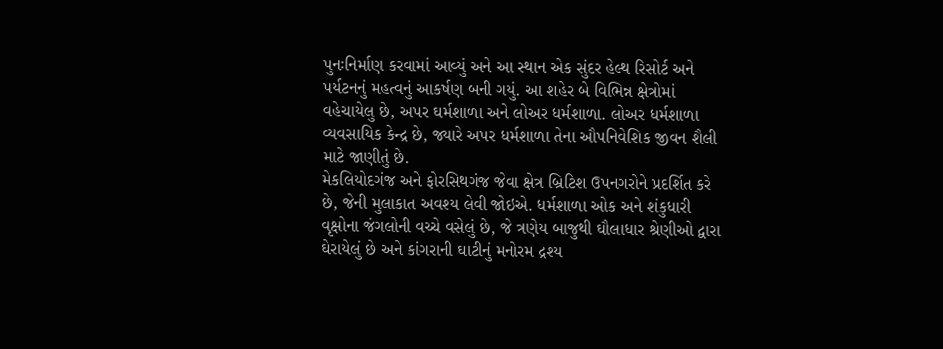પુનઃનિર્માણ કરવામાં આવ્યું અને આ સ્થાન એક સુંદર હેલ્થ રિસોર્ટ અને પર્યટનનું મહત્વનું આકર્ષણ બની ગયું. આ શહેર બે વિભિન્ન ક્ષેત્રોમાં વહેચાયેલુ છે, અપર ઘર્મશાળા અને લોઅર ધર્મશાળા. લોઅર ધર્મશાળા વ્યવસાયિક કેન્દ્ર છે, જ્યારે અપર ધર્મશાળા તેના ઔપનિવેશિક જીવન શૈલી માટે જાણીતું છે.
મેકલિયોદગંજ અને ફોરસિથગંજ જેવા ક્ષેત્ર બ્રિટિશ ઉપનગરોને પ્રદર્શિત કરે છે, જેની મુલાકાત અવશ્ય લેવી જોઇએ. ધર્મશાળા ઓક અને શંકુધારી વૃક્ષોના જંગલોની વચ્ચે વસેલું છે, જે ત્રણેય બાજુથી ઘૌલાધાર શ્રેણીઓ દ્વારા ઘેરાયેલું છે અને કાંગરાની ઘાટીનું મનોરમ દ્રશ્ય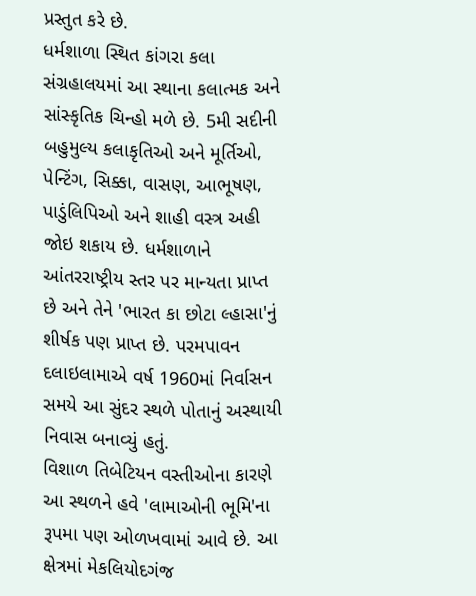પ્રસ્તુત કરે છે.
ધર્મશાળા સ્થિત કાંગરા કલા સંગ્રહાલયમાં આ સ્થાના કલાત્મક અને સાંસ્કૃતિક ચિન્હો મળે છે. 5મી સદીની બહુમુલ્ય કલાકૃતિઓ અને મૂર્તિઓ, પેન્ટિંગ, સિક્કા, વાસણ, આભૂષણ, પાડુંલિપિઓ અને શાહી વસ્ત્ર અહી જોઇ શકાય છે. ધર્મશાળાને આંતરરાષ્ટ્રીય સ્તર પર માન્યતા પ્રાપ્ત છે અને તેને 'ભારત કા છોટા લ્હાસા'નું શીર્ષક પણ પ્રાપ્ત છે. પરમપાવન દલાઇલામાએ વર્ષ 1960માં નિર્વાસન સમયે આ સુંદર સ્થળે પોતાનું અસ્થાયી નિવાસ બનાવ્યું હતું.
વિશાળ તિબેટિયન વસ્તીઓના કારણે આ સ્થળને હવે 'લામાઓની ભૂમિ'ના રૂપમા પણ ઓળખવામાં આવે છે. આ ક્ષેત્રમાં મેકલિયોદગંજ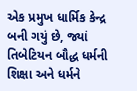એક પ્રમુખ ધાર્મિક કેન્દ્ર બની ગયું છે, જ્યાં તિબેટિયન બૌદ્ધ ધર્મની શિક્ષા અને ધર્મને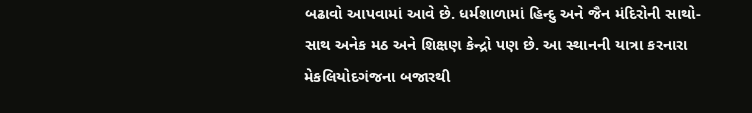બઢાવો આપવામાં આવે છે. ધર્મશાળામાં હિન્દુ અને જૈન મંદિરોની સાથો-સાથ અનેક મઠ અને શિક્ષણ કેન્દ્રો પણ છે. આ સ્થાનની યાત્રા કરનારા મેકલિયોદગંજના બજારથી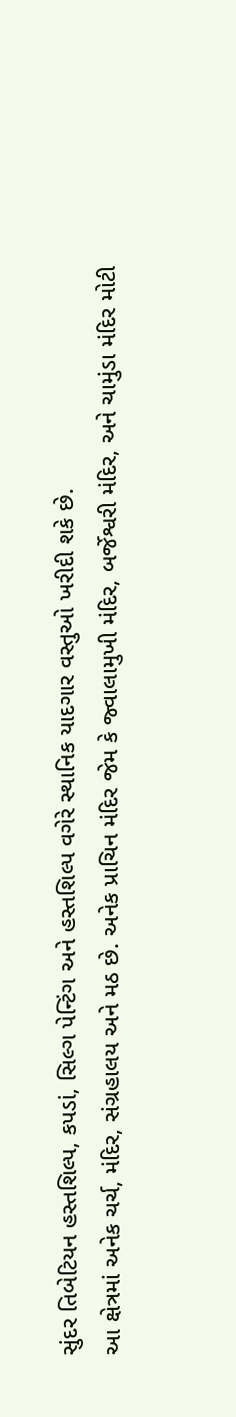સુંદર તિબેટિયન હસ્તશિલ્પ, કપડાં, સિલ્ગ પેન્ટિંગ અને હસ્તશિલ્પ વગેરે સ્થાનિક યાદગાર વસ્તુઓ ખરીદી શકે છે.
આ ક્ષેત્રમાં અનેક ચર્ચ, મંદિર, સંગ્રહાલય અને મઠ છે. અનેક પ્રાચિન મંદિર જેમ કે જ્વાલામુખી મંદિર, બર્જેશ્વરી મંદિર, અને ચામુંડા મંદિર મોટી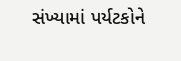સંખ્યામાં પર્યટકોને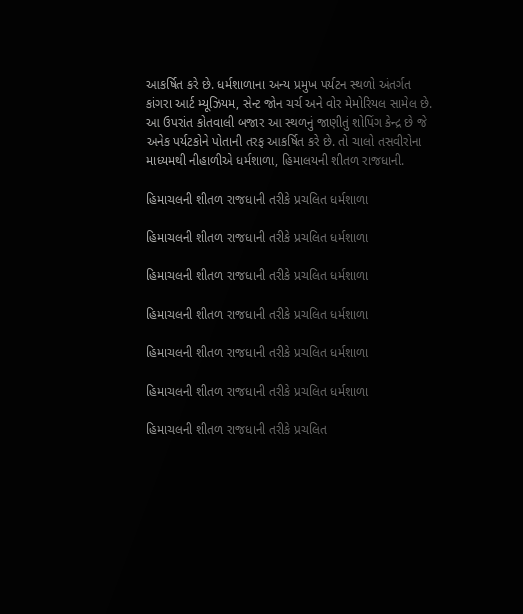આકર્ષિત કરે છે. ધર્મશાળાના અન્ય પ્રમુખ પર્યટન સ્થળો અંતર્ગત કાંગરા આર્ટ મ્યૂઝિયમ, સેન્ટ જોન ચર્ચ અને વોર મેમોરિયલ સામેલ છે. આ ઉપરાંત કોતવાલી બજાર આ સ્થળનું જાણીતું શોપિંગ કેન્દ્ર છે જે અનેક પર્યટકોને પોતાની તરફ આકર્ષિત કરે છે. તો ચાલો તસવીરોના માધ્યમથી નીહાળીએ ધર્મશાળા, હિમાલયની શીતળ રાજધાની.

હિમાચલની શીતળ રાજધાની તરીકે પ્રચલિત ધર્મશાળા

હિમાચલની શીતળ રાજધાની તરીકે પ્રચલિત ધર્મશાળા

હિમાચલની શીતળ રાજધાની તરીકે પ્રચલિત ધર્મશાળા

હિમાચલની શીતળ રાજધાની તરીકે પ્રચલિત ધર્મશાળા

હિમાચલની શીતળ રાજધાની તરીકે પ્રચલિત ધર્મશાળા

હિમાચલની શીતળ રાજધાની તરીકે પ્રચલિત ધર્મશાળા

હિમાચલની શીતળ રાજધાની તરીકે પ્રચલિત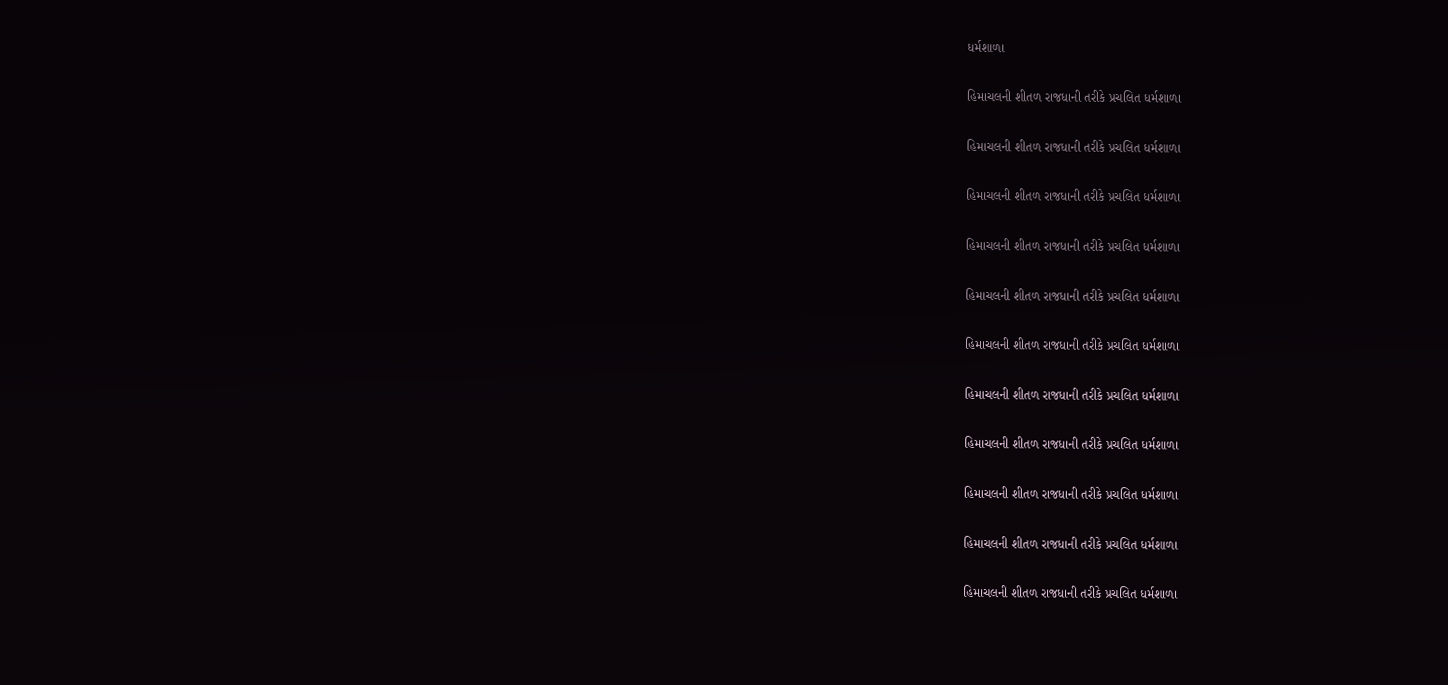ધર્મશાળા

હિમાચલની શીતળ રાજધાની તરીકે પ્રચલિત ધર્મશાળા

હિમાચલની શીતળ રાજધાની તરીકે પ્રચલિત ધર્મશાળા

હિમાચલની શીતળ રાજધાની તરીકે પ્રચલિત ધર્મશાળા

હિમાચલની શીતળ રાજધાની તરીકે પ્રચલિત ધર્મશાળા

હિમાચલની શીતળ રાજધાની તરીકે પ્રચલિત ધર્મશાળા

હિમાચલની શીતળ રાજધાની તરીકે પ્રચલિત ધર્મશાળા

હિમાચલની શીતળ રાજધાની તરીકે પ્રચલિત ધર્મશાળા

હિમાચલની શીતળ રાજધાની તરીકે પ્રચલિત ધર્મશાળા

હિમાચલની શીતળ રાજધાની તરીકે પ્રચલિત ધર્મશાળા

હિમાચલની શીતળ રાજધાની તરીકે પ્રચલિત ધર્મશાળા

હિમાચલની શીતળ રાજધાની તરીકે પ્રચલિત ધર્મશાળા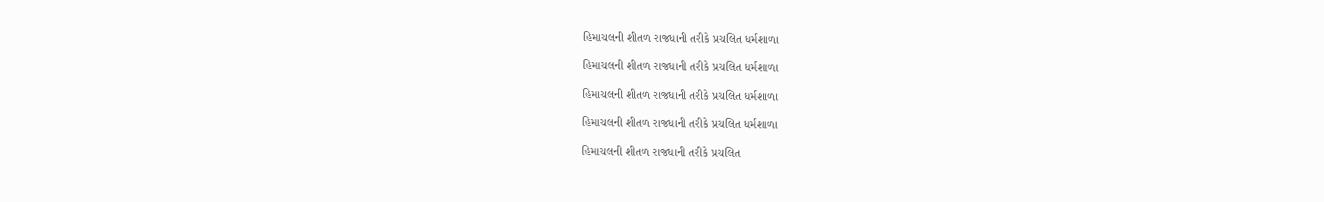હિમાચલની શીતળ રાજધાની તરીકે પ્રચલિત ધર્મશાળા

હિમાચલની શીતળ રાજધાની તરીકે પ્રચલિત ધર્મશાળા

હિમાચલની શીતળ રાજધાની તરીકે પ્રચલિત ધર્મશાળા

હિમાચલની શીતળ રાજધાની તરીકે પ્રચલિત ધર્મશાળા

હિમાચલની શીતળ રાજધાની તરીકે પ્રચલિત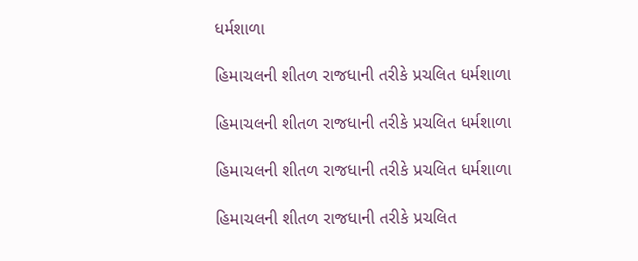ધર્મશાળા

હિમાચલની શીતળ રાજધાની તરીકે પ્રચલિત ધર્મશાળા

હિમાચલની શીતળ રાજધાની તરીકે પ્રચલિત ધર્મશાળા

હિમાચલની શીતળ રાજધાની તરીકે પ્રચલિત ધર્મશાળા

હિમાચલની શીતળ રાજધાની તરીકે પ્રચલિત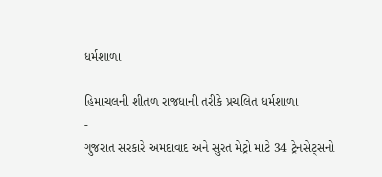ધર્મશાળા

હિમાચલની શીતળ રાજધાની તરીકે પ્રચલિત ધર્મશાળા
-
ગુજરાત સરકારે અમદાવાદ અને સુરત મેટ્રો માટે 34 ટ્રેનસેટ્સનો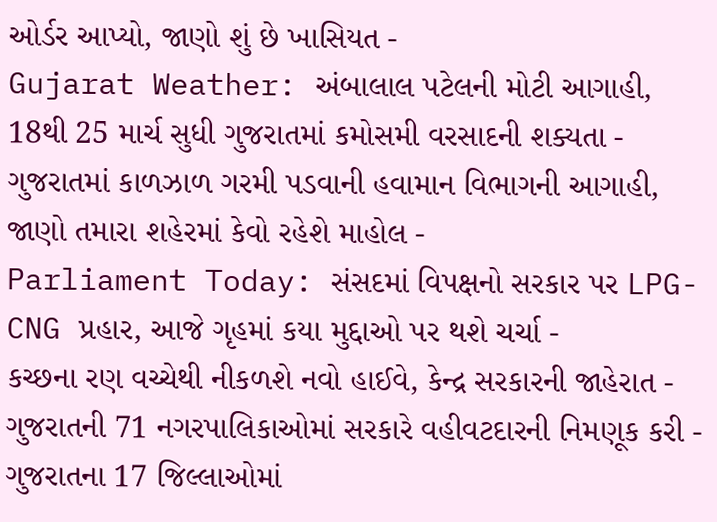ઓર્ડર આપ્યો, જાણો શું છે ખાસિયત -
Gujarat Weather: અંબાલાલ પટેલની મોટી આગાહી, 18થી 25 માર્ચ સુધી ગુજરાતમાં કમોસમી વરસાદની શક્યતા -
ગુજરાતમાં કાળઝાળ ગરમી પડવાની હવામાન વિભાગની આગાહી, જાણો તમારા શહેરમાં કેવો રહેશે માહોલ -
Parliament Today: સંસદમાં વિપક્ષનો સરકાર પર LPG-CNG પ્રહાર, આજે ગૃહમાં કયા મુદ્દાઓ પર થશે ચર્ચા -
કચ્છના રણ વચ્ચેથી નીકળશે નવો હાઈવે, કેન્દ્ર સરકારની જાહેરાત -
ગુજરાતની 71 નગરપાલિકાઓમાં સરકારે વહીવટદારની નિમણૂક કરી -
ગુજરાતના 17 જિલ્લાઓમાં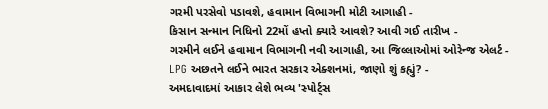ગરમી પરસેવો પડાવશે, હવામાન વિભાગની મોટી આગાહી -
કિસાન સન્માન નિધિનો 22મોં હપ્તો ક્યારે આવશે? આવી ગઈ તારીખ -
ગરમીને લઈને હવામાન વિભાગની નવી આગાહી, આ જિલ્લાઓમાં ઓરેન્જ એલર્ટ -
LPG અછતને લઈને ભારત સરકાર એક્શનમાં, જાણો શું કહ્યું? -
અમદાવાદમાં આકાર લેશે ભવ્ય 'સ્પોર્ટ્સ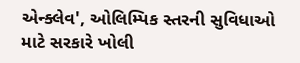એન્ક્લેવ', ઓલિમ્પિક સ્તરની સુવિધાઓ માટે સરકારે ખોલી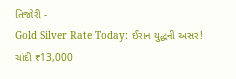તિજોરી -
Gold Silver Rate Today: ઈરાન યુદ્ધની અસર! ચાંદી ₹13,000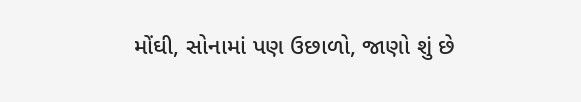મોંઘી, સોનામાં પણ ઉછાળો, જાણો શું છે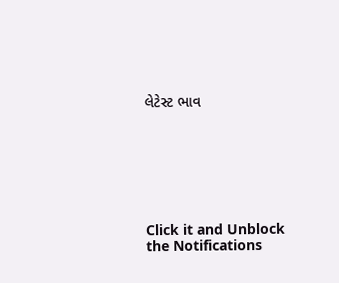લેટેસ્ટ ભાવ







Click it and Unblock the Notifications